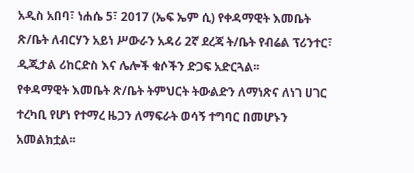አዲስ አበባ፣ ነሐሴ 5፣ 2017 (ኤፍ ኤም ሲ) የቀዳማዊት እመቤት ጽ/ቤት ለብርሃን አይነ ሥውራን አዳሪ 2ኛ ደረጃ ት/ቤት የብሬል ፕሪንተር፣ ዲጂታል ሪከርድስ እና ሌሎች ቁሶችን ድጋፍ አድርጓል፡፡
የቀዳማዊት እመቤት ጽ/ቤት ትምህርት ትውልድን ለማነጽና ለነገ ሀገር ተረካቢ የሆነ የተማረ ዜጋን ለማፍራት ወሳኝ ተግባር በመሆኑን አመልክቷል፡፡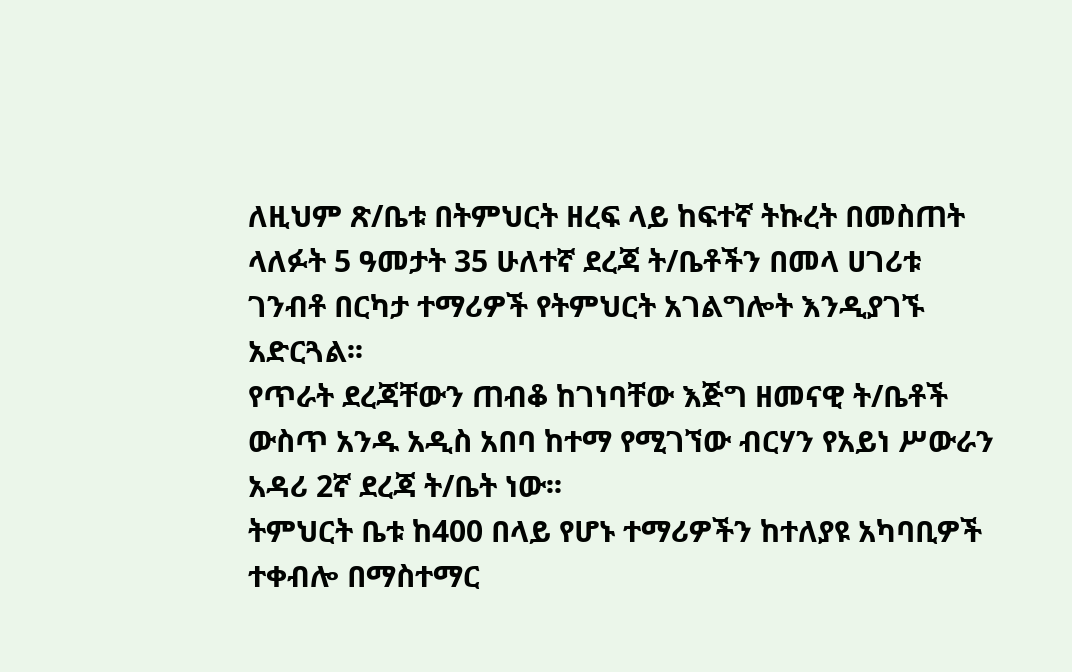ለዚህም ጽ/ቤቱ በትምህርት ዘረፍ ላይ ከፍተኛ ትኩረት በመስጠት ላለፉት 5 ዓመታት 35 ሁለተኛ ደረጃ ት/ቤቶችን በመላ ሀገሪቱ ገንብቶ በርካታ ተማሪዎች የትምህርት አገልግሎት እንዲያገኙ አድርጓል፡፡
የጥራት ደረጃቸውን ጠብቆ ከገነባቸው እጅግ ዘመናዊ ት/ቤቶች ውስጥ አንዱ አዲስ አበባ ከተማ የሚገኘው ብርሃን የአይነ ሥውራን አዳሪ 2ኛ ደረጃ ት/ቤት ነው፡፡
ትምህርት ቤቱ ከ400 በላይ የሆኑ ተማሪዎችን ከተለያዩ አካባቢዎች ተቀብሎ በማስተማር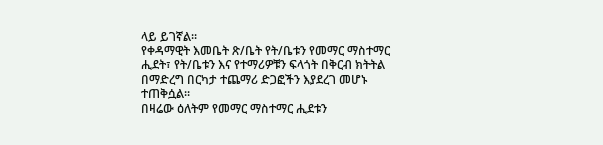ላይ ይገኛል፡፡
የቀዳማዊት እመቤት ጽ/ቤት የት/ቤቱን የመማር ማስተማር ሒደት፣ የት/ቤቱን እና የተማሪዎቹን ፍላጎት በቅርብ ክትትል በማድረግ በርካታ ተጨማሪ ድጋፎችን እያደረገ መሆኑ ተጠቅሷል፡፡
በዛሬው ዕለትም የመማር ማስተማር ሒደቱን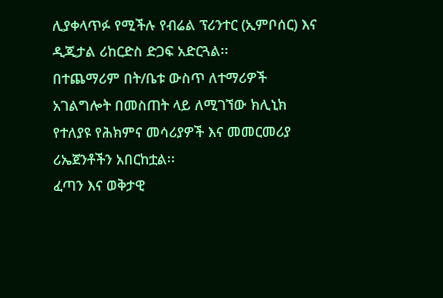ሊያቀላጥፉ የሚችሉ የብሬል ፕሪንተር (ኢምቦሰር) እና ዲጂታል ሪከርድስ ድጋፍ አድርጓል፡፡
በተጨማሪም በት/ቤቱ ውስጥ ለተማሪዎች አገልግሎት በመስጠት ላይ ለሚገኘው ክሊኒክ የተለያዩ የሕክምና መሳሪያዎች እና መመርመሪያ ሪኤጀንቶችን አበርከቷል፡፡
ፈጣን እና ወቅታዊ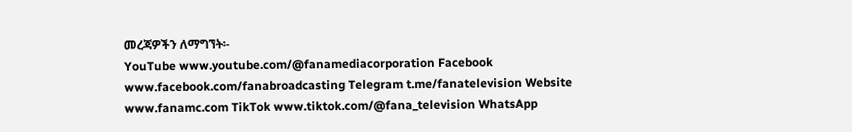መረጃዎችን ለማግኘት፡-
YouTube www.youtube.com/@fanamediacorporation Facebook www.facebook.com/fanabroadcasting Telegram t.me/fanatelevision Website www.fanamc.com TikTok www.tiktok.com/@fana_television WhatsApp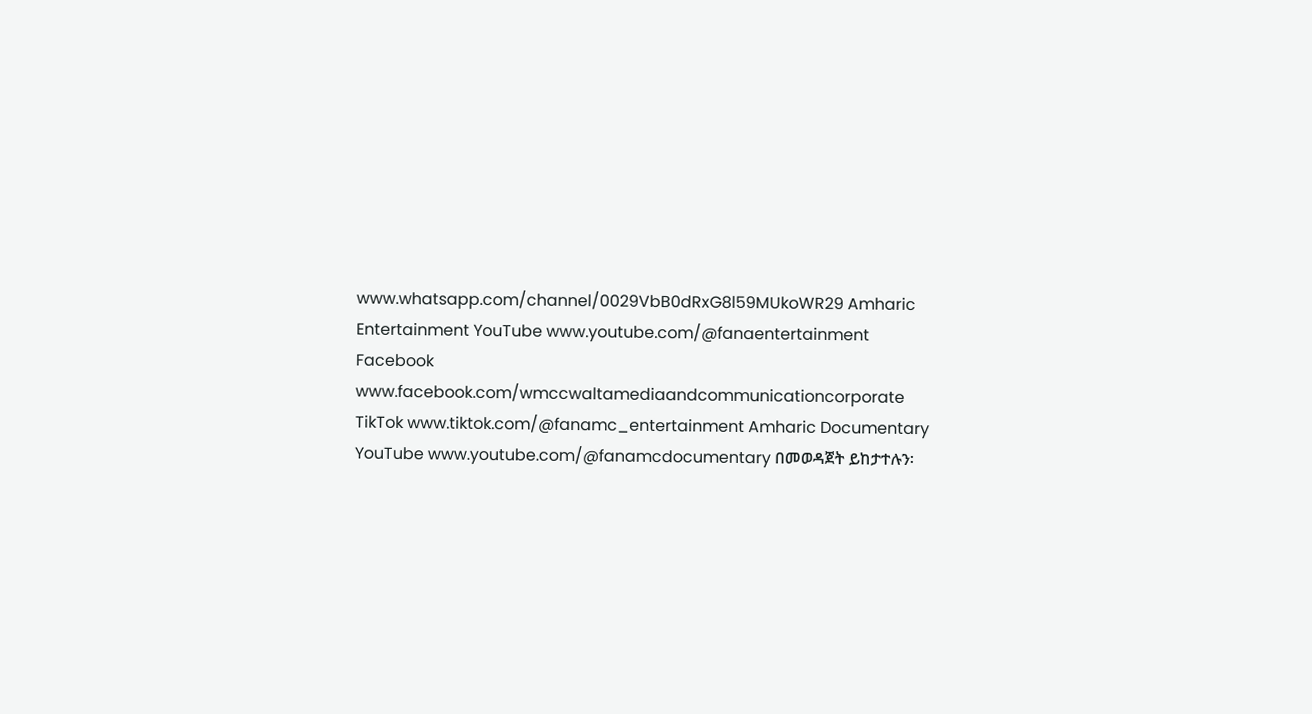www.whatsapp.com/channel/0029VbB0dRxG8l59MUkoWR29 Amharic Entertainment YouTube www.youtube.com/@fanaentertainment Facebook www.facebook.com/wmccwaltamediaandcommunicationcorporate TikTok www.tiktok.com/@fanamc_entertainment Amharic Documentary YouTube www.youtube.com/@fanamcdocumentary በመወዳጀት ይከታተሉን፡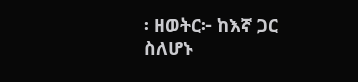፡ ዘወትር፦ ከእኛ ጋር ስለሆኑ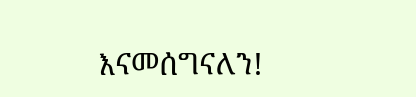እናመሰግናለን!